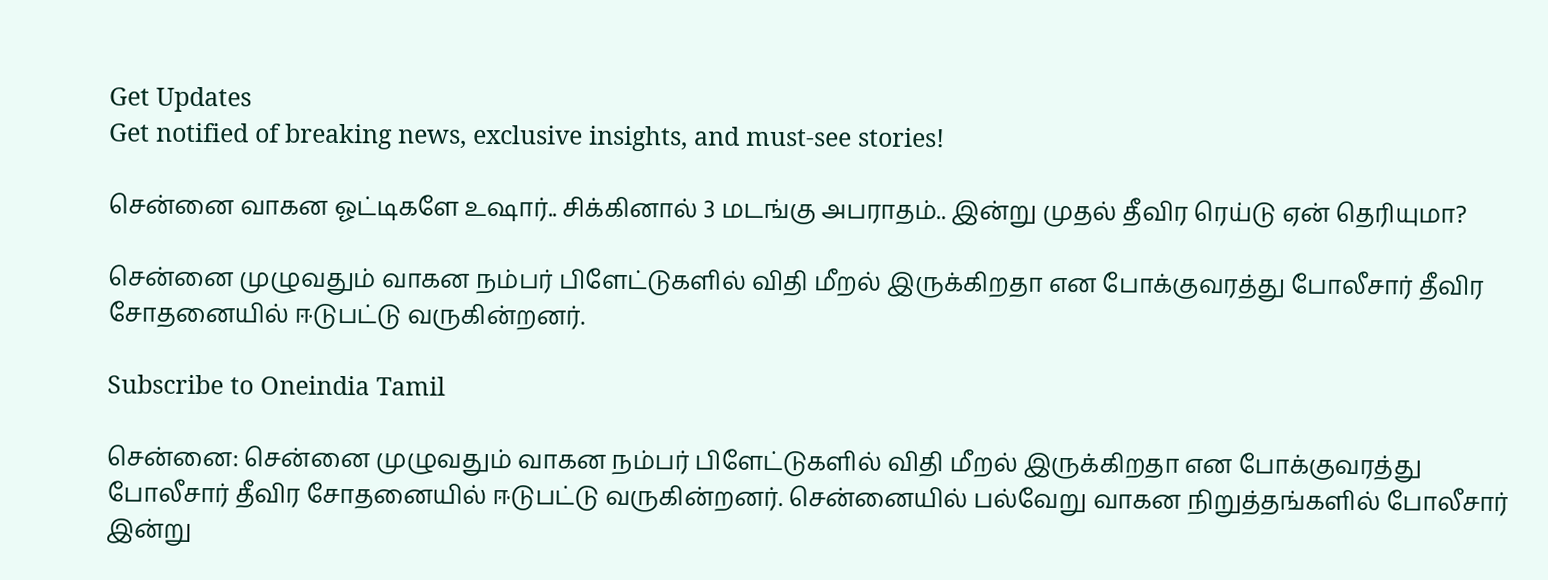Get Updates
Get notified of breaking news, exclusive insights, and must-see stories!

சென்னை வாகன ஓட்டிகளே உஷார்.. சிக்கினால் 3 மடங்கு அபராதம்.. இன்று முதல் தீவிர ரெய்டு ஏன் தெரியுமா?

சென்னை முழுவதும் வாகன நம்பர் பிளேட்டுகளில் விதி மீறல் இருக்கிறதா என போக்குவரத்து போலீசார் தீவிர சோதனையில் ஈடுபட்டு வருகின்றனர்.

Subscribe to Oneindia Tamil

சென்னை: சென்னை முழுவதும் வாகன நம்பர் பிளேட்டுகளில் விதி மீறல் இருக்கிறதா என போக்குவரத்து போலீசார் தீவிர சோதனையில் ஈடுபட்டு வருகின்றனர். சென்னையில் பல்வேறு வாகன நிறுத்தங்களில் போலீசார் இன்று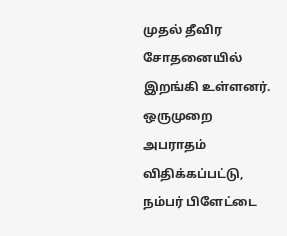முதல் தீவிர சோதனையில் இறங்கி உள்ளனர். ஒருமுறை அபராதம் விதிக்கப்பட்டு, நம்பர் பிளேட்டை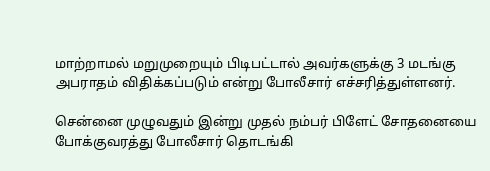மாற்றாமல் மறுமுறையும் பிடிபட்டால் அவர்களுக்கு 3 மடங்கு அபராதம் விதிக்கப்படும் என்று போலீசார் எச்சரித்துள்ளனர்.

சென்னை முழுவதும் இன்று முதல் நம்பர் பிளேட் சோதனையை போக்குவரத்து போலீசார் தொடங்கி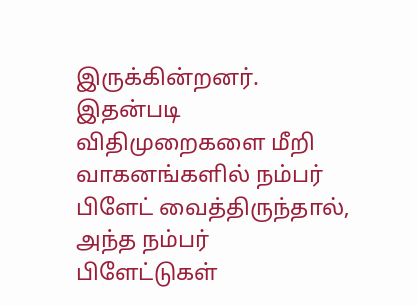இருக்கின்றனர். இதன்படி விதிமுறைகளை மீறி வாகனங்களில் நம்பர் பிளேட் வைத்திருந்தால், அந்த நம்பர் பிளேட்டுகள்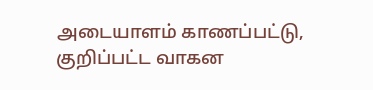அடையாளம் காணப்பட்டு, குறிப்பட்ட வாகன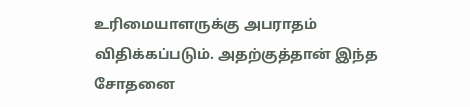உரிமையாளருக்கு அபராதம் விதிக்கப்படும். அதற்குத்தான் இந்த சோதனை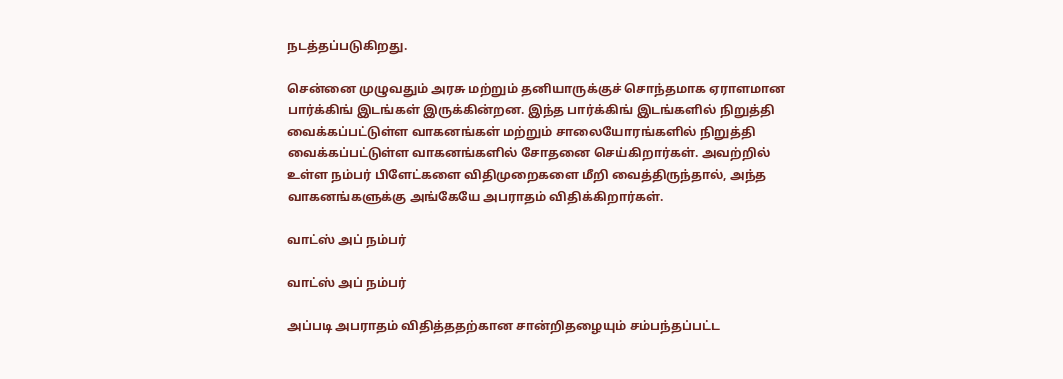நடத்தப்படுகிறது.

சென்னை முழுவதும் அரசு மற்றும் தனியாருக்குச் சொந்தமாக ஏராளமான பார்க்கிங் இடங்கள் இருக்கின்றன. இந்த பார்க்கிங் இடங்களில் நிறுத்தி வைக்கப்பட்டுள்ள வாகனங்கள் மற்றும் சாலையோரங்களில் நிறுத்தி வைக்கப்பட்டுள்ள வாகனங்களில் சோதனை செய்கிறார்கள். அவற்றில் உள்ள நம்பர் பிளேட்களை விதிமுறைகளை மீறி வைத்திருந்தால், அந்த வாகனங்களுக்கு அங்கேயே அபராதம் விதிக்கிறார்கள்.

வாட்ஸ் அப் நம்பர்

வாட்ஸ் அப் நம்பர்

அப்படி அபராதம் விதித்ததற்கான சான்றிதழையும் சம்பந்தப்பட்ட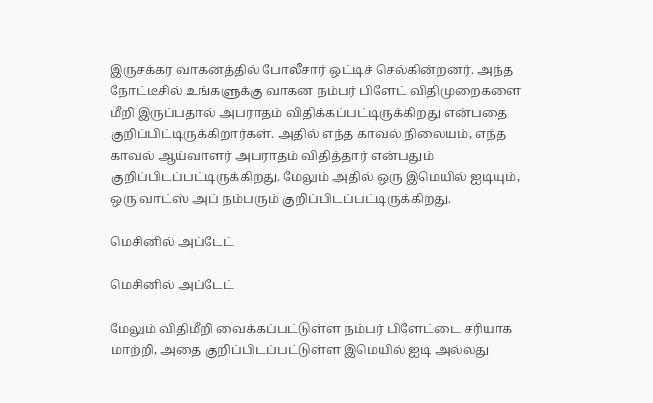இருசக்கர வாகனத்தில் போலீசார் ஒட்டிச் செல்கின்றனர். அந்த நோட்டீசில் உங்களுக்கு வாகன நம்பர் பிளேட் விதிமுறைகளை மீறி இருப்பதால் அபராதம் விதிக்கப்பட்டிருக்கிறது என்பதை குறிப்பிட்டிருக்கிறார்கள். அதில் எந்த காவல் நிலையம், எந்த காவல் ஆய்வாளர் அபராதம் விதித்தார் என்பதும் குறிப்பிடப்பட்டிருக்கிறது. மேலும் அதில் ஒரு இமெயில் ஐடியும், ஒரு வாட்ஸ் அப் நம்பரும் குறிப்பிடப்பட்டிருக்கிறது.

மெசினில் அப்டேட்

மெசினில் அப்டேட்

மேலும் விதிமீறி வைக்கப்பட்டுள்ள நம்பர் பிளேட்டை சரியாக மாற்றி, அதை குறிப்பிடப்பட்டுள்ள இமெயில் ஐடி அல்லது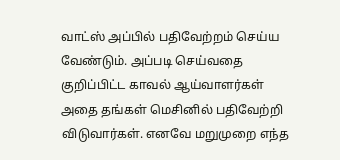வாட்ஸ் அப்பில் பதிவேற்றம் செய்ய வேண்டும். அப்படி செய்வதை குறிப்பிட்ட காவல் ஆய்வாளர்கள் அதை தங்கள் மெசினில் பதிவேற்றி விடுவார்கள். எனவே மறுமுறை எந்த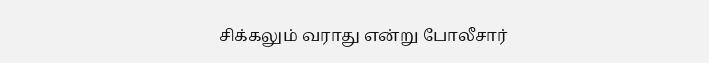சிக்கலும் வராது என்று போலீசார்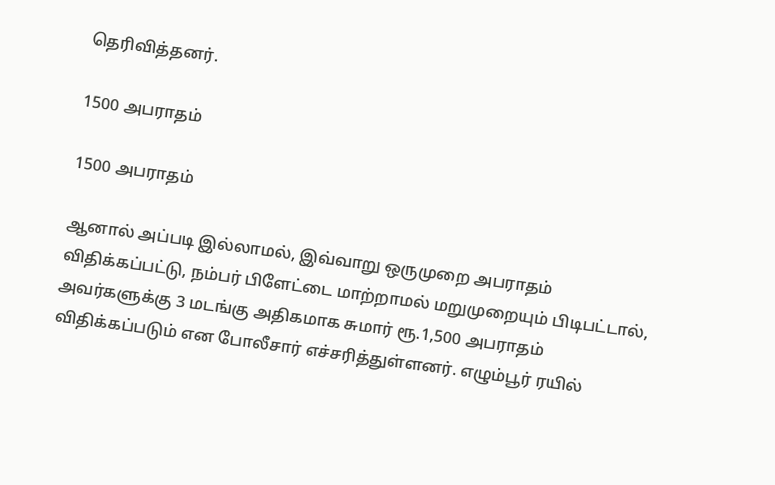தெரிவித்தனர்.

1500 அபராதம்

1500 அபராதம்

ஆனால் அப்படி இல்லாமல், இவ்வாறு ஒருமுறை அபராதம் விதிக்கப்பட்டு, நம்பர் பிளேட்டை மாற்றாமல் மறுமுறையும் பிடிபட்டால், அவர்களுக்கு 3 மடங்கு அதிகமாக சுமார் ரூ.1,500 அபராதம் விதிக்கப்படும் என போலீசார் எச்சரித்துள்ளனர். எழும்பூர் ரயில்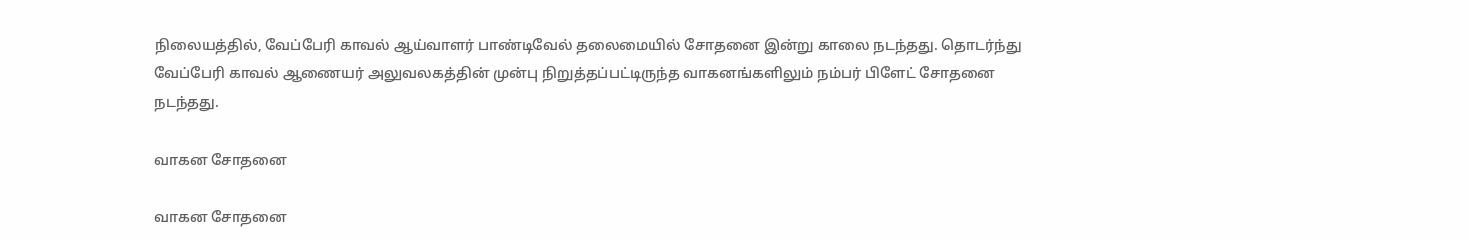நிலையத்தில், வேப்பேரி காவல் ஆய்வாளர் பாண்டிவேல் தலைமையில் சோதனை இன்று காலை நடந்தது. தொடர்ந்து வேப்பேரி காவல் ஆணையர் அலுவலகத்தின் முன்பு நிறுத்தப்பட்டிருந்த வாகனங்களிலும் நம்பர் பிளேட் சோதனை நடந்தது.

வாகன சோதனை

வாகன சோதனை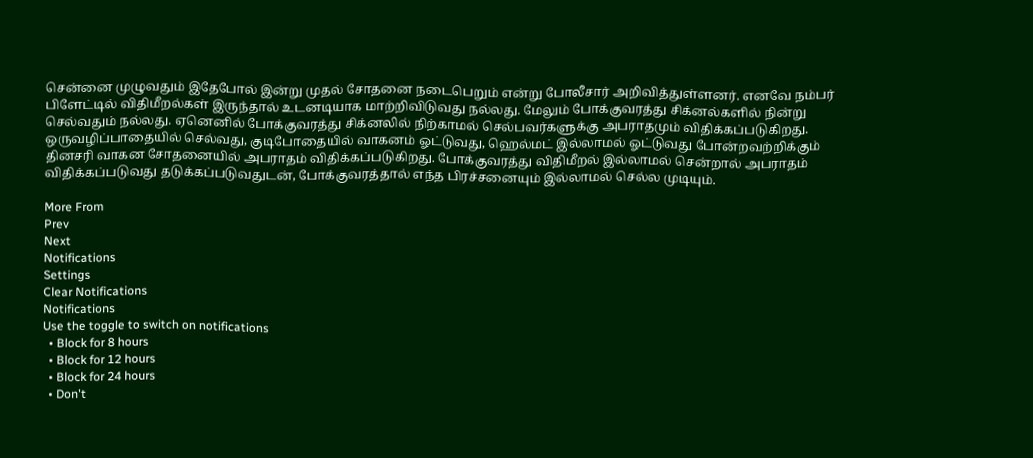சென்னை முழுவதும் இதேபோல் இன்று முதல் சோதனை நடைபெறும் என்று போலீசார் அறிவித்துள்ளனர். எனவே நம்பர் பிளேட்டில் விதிமீறல்கள் இருந்தால் உடனடியாக மாற்றிவிடுவது நல்லது. மேலும் போக்குவரத்து சிக்னல்களில் நின்று செல்வதும் நல்லது. ஏனெனில் போக்குவரத்து சிக்னலில் நிற்காமல் செல்பவர்களுக்கு அபராதமும் விதிக்கப்படுகிறது. ஒருவழிப்பாதையில் செல்வது, குடிபோதையில் வாகனம் ஓட்டுவது, ஹெல்மட் இல்லாமல் ஓட்டுவது போன்றவற்றிக்கும் தினசரி வாகன சோதனையில் அபராதம் விதிக்கப்படுகிறது. போக்குவரத்து விதிமீறல் இல்லாமல் சென்றால் அபராதம் விதிக்கப்படுவது தடுக்கப்படுவதுடன், போக்குவரத்தால் எந்த பிரச்சனையும் இல்லாமல் செல்ல முடியும்.

More From
Prev
Next
Notifications
Settings
Clear Notifications
Notifications
Use the toggle to switch on notifications
  • Block for 8 hours
  • Block for 12 hours
  • Block for 24 hours
  • Don't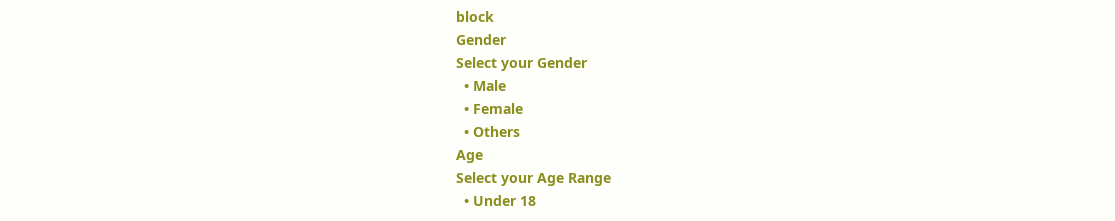block
Gender
Select your Gender
  • Male
  • Female
  • Others
Age
Select your Age Range
  • Under 18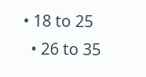• 18 to 25
  • 26 to 35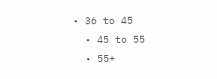• 36 to 45
  • 45 to 55
  • 55+